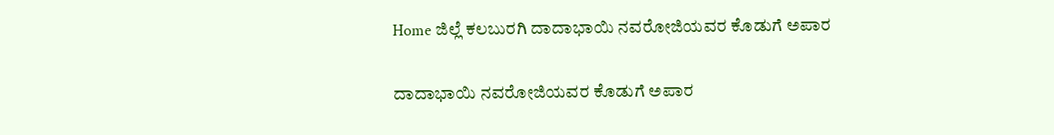Home ಜಿಲ್ಲೆ ಕಲಬುರಗಿ ದಾದಾಭಾಯಿ ನವರೋಜಿಯವರ ಕೊಡುಗೆ ಅಪಾರ

ದಾದಾಭಾಯಿ ನವರೋಜಿಯವರ ಕೊಡುಗೆ ಅಪಾರ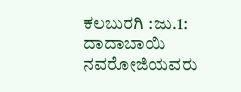ಕಲಬುರಗಿ :ಜು.1: ದಾದಾಬಾಯಿ ನವರೋಜಿಯವರು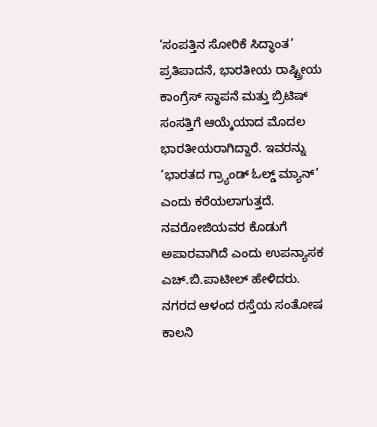‘ಸಂಪತ್ತಿನ ಸೋರಿಕೆ ಸಿದ್ಧಾಂತ’ ಪ್ರತಿಪಾದನೆ, ಭಾರತೀಯ ರಾಷ್ಟ್ರೀಯ ಕಾಂಗ್ರೆಸ್ ಸ್ಥಾಪನೆ ಮತ್ತು ಬ್ರಿಟಿಷ್ ಸಂಸತ್ತಿಗೆ ಆಯ್ಕೆಯಾದ ಮೊದಲ ಭಾರತೀಯರಾಗಿದ್ದಾರೆ. ಇವರನ್ನು ‘ಭಾರತದ ಗ್ರ್ಯಾಂಡ್ ಓಲ್ಡ್ ಮ್ಯಾನ್’ ಎಂದು ಕರೆಯಲಾಗುತ್ತದೆ. ನವರೋಜಿಯವರ ಕೊಡುಗೆ ಅಪಾರವಾಗಿದೆ ಎಂದು ಉಪನ್ಯಾಸಕ ಎಚ್.ಬಿ.ಪಾಟೀಲ್ ಹೇಳಿದರು. ನಗರದ ಆಳಂದ ರಸ್ತೆಯ ಸಂತೋಷ ಕಾಲನಿ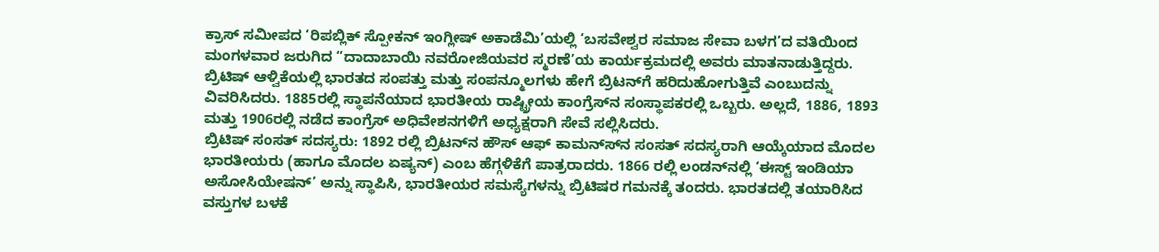ಕ್ರಾಸ್ ಸಮೀಪದ ‘ರಿಪಬ್ಲಿಕ್ ಸ್ಪೋಕನ್ ಇಂಗ್ಲೀಷ್ ಅಕಾಡೆಮಿ’ಯಲ್ಲಿ ‘ಬಸವೇಶ್ವರ ಸಮಾಜ ಸೇವಾ ಬಳಗ’ದ ವತಿಯಿಂದ ಮಂಗಳವಾರ ಜರುಗಿದ “ದಾದಾಬಾಯಿ ನವರೋಜಿಯವರ ಸ್ಮರಣೆ’ಯ ಕಾರ್ಯಕ್ರಮದಲ್ಲಿ ಅವರು ಮಾತನಾಡುತ್ತಿದ್ದರು.
ಬ್ರಿಟಿಷ್ ಆಳ್ವಿಕೆಯಲ್ಲಿ ಭಾರತದ ಸಂಪತ್ತು ಮತ್ತು ಸಂಪನ್ಮೂಲಗಳು ಹೇಗೆ ಬ್ರಿಟನ್‍ಗೆ ಹರಿದುಹೋಗುತ್ತಿವೆ ಎಂಬುದನ್ನು ವಿವರಿಸಿದರು. 1885ರಲ್ಲಿ ಸ್ಥಾಪನೆಯಾದ ಭಾರತೀಯ ರಾಷ್ಟ್ರೀಯ ಕಾಂಗ್ರೆಸ್‍ನ ಸಂಸ್ಥಾಪಕರಲ್ಲಿ ಒಬ್ಬರು. ಅಲ್ಲದೆ, 1886, 1893 ಮತ್ತು 1906ರಲ್ಲಿ ನಡೆದ ಕಾಂಗ್ರೆಸ್ ಅಧಿವೇಶನಗಳಿಗೆ ಅಧ್ಯಕ್ಷರಾಗಿ ಸೇವೆ ಸಲ್ಲಿಸಿದರು.
ಬ್ರಿಟಿಷ್ ಸಂಸತ್ ಸದಸ್ಯರು: 1892 ರಲ್ಲಿ ಬ್ರಿಟನ್‍ನ ಹೌಸ್ ಆಫ್ ಕಾಮನ್ಸ್‍ನ ಸಂಸತ್ ಸದಸ್ಯರಾಗಿ ಆಯ್ಕೆಯಾದ ಮೊದಲ ಭಾರತೀಯರು (ಹಾಗೂ ಮೊದಲ ಏಷ್ಯನ್) ಎಂಬ ಹೆಗ್ಗಳಿಕೆಗೆ ಪಾತ್ರರಾದರು. 1866 ರಲ್ಲಿ ಲಂಡನ್‍ನಲ್ಲಿ ‘ಈಸ್ಟ್ ಇಂಡಿಯಾ ಅಸೋಸಿಯೇಷನ್’ ಅನ್ನು ಸ್ಥಾಪಿಸಿ, ಭಾರತೀಯರ ಸಮಸ್ಯೆಗಳನ್ನು ಬ್ರಿಟಿಷರ ಗಮನಕ್ಕೆ ತಂದರು. ಭಾರತದಲ್ಲಿ ತಯಾರಿಸಿದ ವಸ್ತುಗಳ ಬಳಕೆ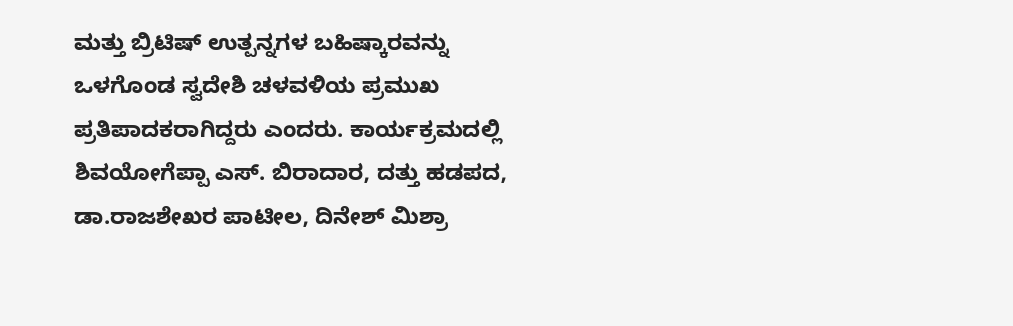ಮತ್ತು ಬ್ರಿಟಿಷ್ ಉತ್ಪನ್ನಗಳ ಬಹಿಷ್ಕಾರವನ್ನು ಒಳಗೊಂಡ ಸ್ವದೇಶಿ ಚಳವಳಿಯ ಪ್ರಮುಖ ಪ್ರತಿಪಾದಕರಾಗಿದ್ದರು ಎಂದರು. ಕಾರ್ಯಕ್ರಮದಲ್ಲಿ ಶಿವಯೋಗೆಪ್ಪಾ ಎಸ್. ಬಿರಾದಾರ, ದತ್ತು ಹಡಪದ, ಡಾ.ರಾಜಶೇಖರ ಪಾಟೀಲ, ದಿನೇಶ್ ಮಿಶ್ರಾ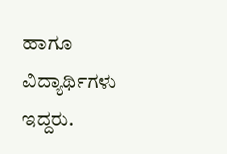ಹಾಗೂ ವಿದ್ಯಾರ್ಥಿಗಳು ಇದ್ದರು.